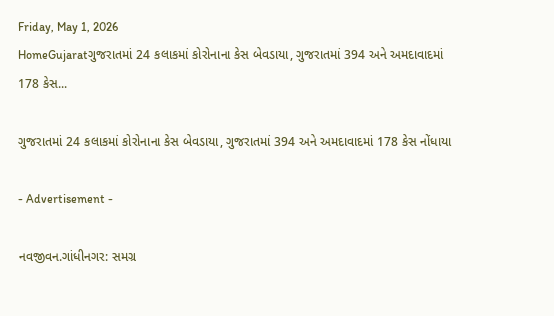Friday, May 1, 2026
HomeGujaratગુજરાતમાં 24 કલાકમાં કોરોનાના કેસ બેવડાયા, ગુજરાતમાં 394 અને અમદાવાદમાં 178 કેસ...

ગુજરાતમાં 24 કલાકમાં કોરોનાના કેસ બેવડાયા, ગુજરાતમાં 394 અને અમદાવાદમાં 178 કેસ નોંધાયા

- Advertisement -

નવજીવન.ગાંધીનગર: સમગ્ર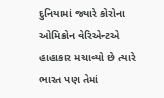દુનિયામાં જ્યારે કોરોના ઓમિક્રોન વેરિએન્ટએ હાહાકાર મચાવ્યો છે ત્યારે ભારત પણ તેમાં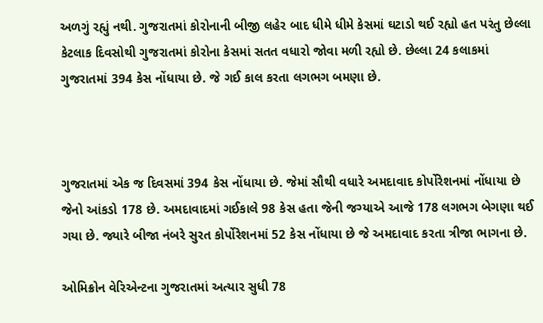અળગું રહ્યું નથી. ગુજરાતમાં કોરોનાની બીજી લહેર બાદ ધીમે ધીમે કેસમાં ઘટાડો થઈ રહ્યો હત પરંતુ છેલ્લા કેટલાક દિવસોથી ગુજરાતમાં કોરોના કેસમાં સતત વધારો જોવા મળી રહ્યો છે. છેલ્લા 24 કલાકમાં ગુજરાતમાં 394 કેસ નોંધાયા છે. જે ગઈ કાલ કરતા લગભગ બમણા છે.



ગુજરાતમાં એક જ દિવસમાં 394 કેસ નોંધાયા છે. જેમાં સૌથી વધારે અમદાવાદ કોર્પોરેશનમાં નોંધાયા છે જેનો આંકડો 178 છે. અમદાવાદમાં ગઈકાલે 98 કેસ હતા જેની જગ્યાએ આજે 178 લગભગ બેગણા થઈ ગયા છે. જ્યારે બીજા નંબરે સુરત કોર્પોરેશનમાં 52 કેસ નોંધાયા છે જે અમદાવાદ કરતા ત્રીજા ભાગના છે.

ઓમિક્રોન વેરિએન્ટના ગુજરાતમાં અત્યાર સુધી 78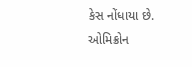કેસ નોંધાયા છે. ઓમિક્રોન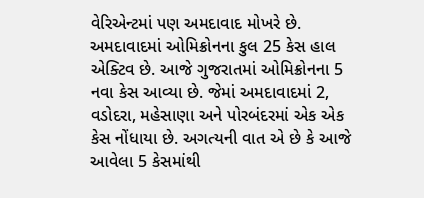વેરિએન્ટમાં પણ અમદાવાદ મોખરે છે. અમદાવાદમાં ઓમિક્રોનના કુલ 25 કેસ હાલ એક્ટિવ છે. આજે ગુજરાતમાં ઓમિક્રોનના 5 નવા કેસ આવ્યા છે. જેમાં અમદાવાદમાં 2, વડોદરા, મહેસાણા અને પોરબંદરમાં એક એક કેસ નોંધાયા છે. અગત્યની વાત એ છે કે આજે આવેલા 5 કેસમાંથી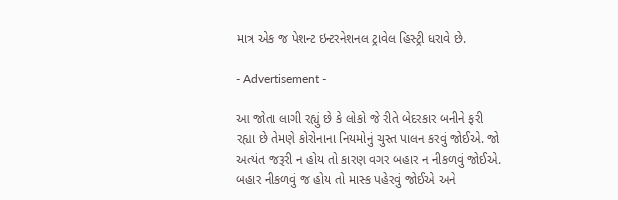માત્ર એક જ પેશન્ટ ઇન્ટરનેશનલ ટ્રાવેલ હિસ્ટ્રી ધરાવે છે.

- Advertisement -

આ જોતા લાગી રહ્યું છે કે લોકો જે રીતે બેદરકાર બનીને ફરી રહ્યા છે તેમણે કોરોનાના નિયમોનું ચુસ્ત પાલન કરવું જોઈએ. જો અત્યંત જરૂરી ન હોય તો કારણ વગર બહાર ન નીકળવું જોઈએ. બહાર નીકળવું જ હોય તો માસ્ક પહેરવું જોઈએ અને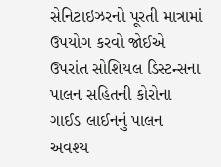સેનિટાઇઝરનો પૂરતી માત્રામાં ઉપયોગ કરવો જોઈએ ઉપરાંત સોશિયલ ડિસ્ટન્સના પાલન સહિતની કોરોના ગાઈડ લાઈનનું પાલન અવશ્ય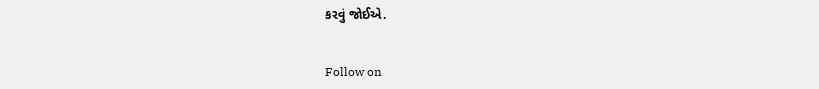કરવું જોઈએ.


Follow on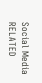Social Media
RELATED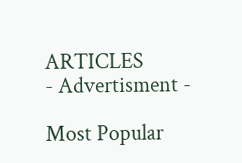ARTICLES
- Advertisment -

Most Popular